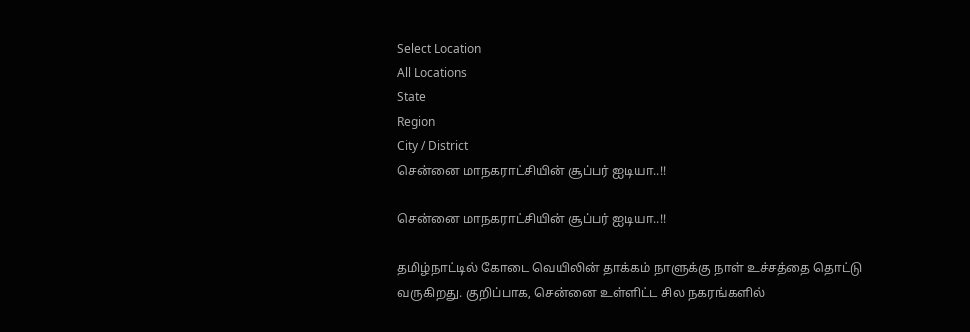Select Location
All Locations
State
Region
City / District
சென்னை மாநகராட்சியின் சூப்பர் ஐடியா..!!

சென்னை மாநகராட்சியின் சூப்பர் ஐடியா..!!

தமிழ்நாட்டில் கோடை வெயிலின் தாக்கம் நாளுக்கு நாள் உச்சத்தை தொட்டு வருகிறது. குறிப்பாக, சென்னை உள்ளிட்ட சில நகரங்களில்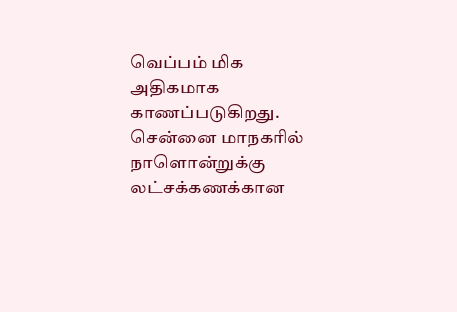வெப்பம் மிக அதிகமாக காணப்படுகிறது. சென்னை மாநகரில் நாளொன்றுக்கு லட்சக்கணக்கான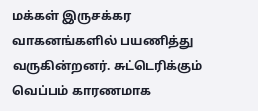மக்கள் இருசக்கர வாகனங்களில் பயணித்து வருகின்றனர். சுட்டெரிக்கும் வெப்பம் காரணமாக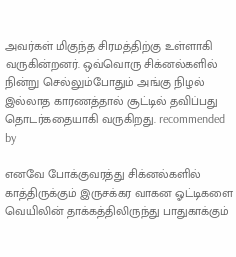அவர்கள் மிகுந்த சிரமத்திற்கு உள்ளாகி வருகின்றனர். ஒவ்வொரு சிக்னல்களில் நின்று செல்லும்போதும் அங்கு நிழல் இல்லாத காரணத்தால் சூட்டில் தவிப்பது தொடர்கதையாகி வருகிறது. recommended by

எனவே போக்குவரத்து சிக்னல்களில் காத்திருக்கும் இருசக்கர வாகன ஓட்டிகளை வெயிலின் தாக்கத்திலிருந்து பாதுகாக்கும்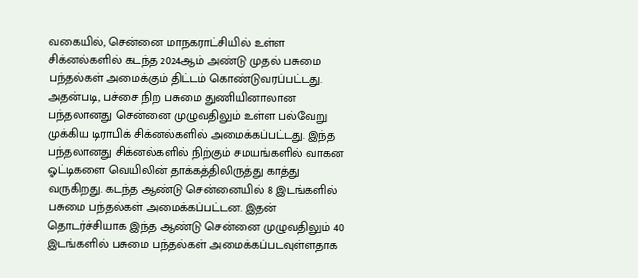வகையில், சென்னை மாநகராட்சியில் உள்ள சிக்னல்களில் கடந்த 2024ஆம் அண்டு முதல் பசுமை பந்தல்கள் அமைக்கும் திட்டம் கொண்டுவரப்பட்டது. அதன்படி, பச்சை நிற பசுமை துணியினாலான பந்தலானது சென்னை முழுவதிலும் உள்ள பல்வேறு முக்கிய டிராபிக் சிக்னல்களில் அமைக்கப்பட்டது. இந்த பந்தலானது சிக்னல்களில் நிற்கும் சமயங்களில் வாகன ஓட்டிகளை வெயிலின் தாக்கத்திலிருத்து காத்து வருகிறது. கடந்த ஆண்டு சென்னையில் 8 இடங்களில் பசுமை பந்தல்கள் அமைக்கப்பட்டன. இதன் தொடர்ச்சியாக இந்த ஆண்டு சென்னை முழுவதிலும் 40 இடங்களில் பசுமை பந்தல்கள் அமைக்கப்படவுள்ளதாக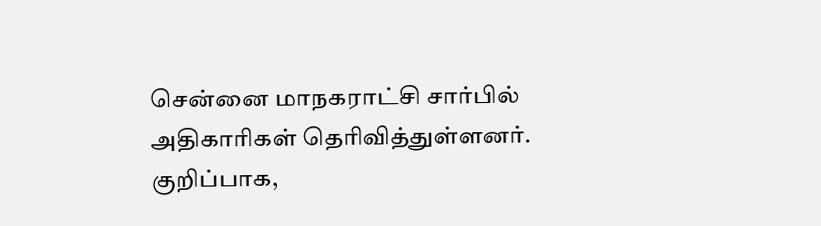சென்னை மாநகராட்சி சார்பில் அதிகாரிகள் தெரிவித்துள்ளனர். குறிப்பாக,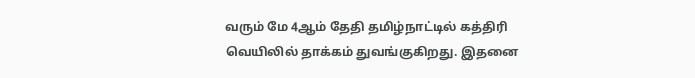வரும் மே 4ஆம் தேதி தமிழ்நாட்டில் கத்திரி வெயிலில் தாக்கம் துவங்குகிறது. இதனை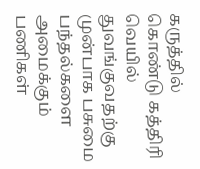கருத்தில் கொண்டு கத்திரி வெயில் துவங்குவதற்கு முன்பாக பசுமை பந்தல்களை அமைக்கும் பணிகள்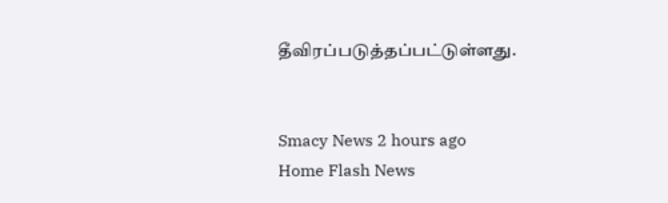தீவிரப்படுத்தப்பட்டுள்ளது.


Smacy News 2 hours ago
Home Flash News